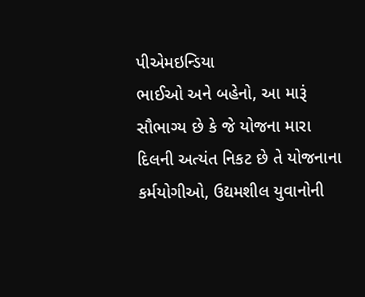પીએમઇન્ડિયા
ભાઈઓ અને બહેનો, આ મારૂં સૌભાગ્ય છે કે જે યોજના મારા દિલની અત્યંત નિકટ છે તે યોજનાના કર્મયોગીઓ, ઉદ્યમશીલ યુવાનોની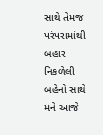સાથે તેમજ પરંપરામાંથી બહાર નિકળેલી બહેનો સાથે મને આજે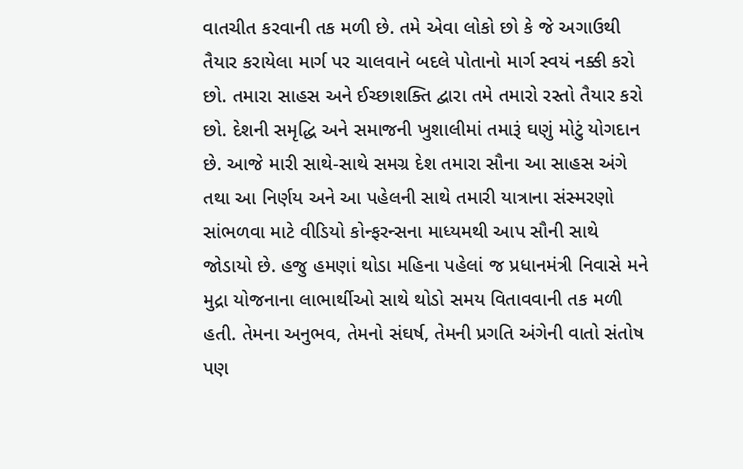વાતચીત કરવાની તક મળી છે. તમે એવા લોકો છો કે જે અગાઉથી તૈયાર કરાયેલા માર્ગ પર ચાલવાને બદલે પોતાનો માર્ગ સ્વયં નક્કી કરો છો. તમારા સાહસ અને ઈચ્છાશક્તિ દ્વારા તમે તમારો રસ્તો તૈયાર કરો છો. દેશની સમૃદ્ધિ અને સમાજની ખુશાલીમાં તમારૂં ઘણું મોટું યોગદાન છે. આજે મારી સાથે-સાથે સમગ્ર દેશ તમારા સૌના આ સાહસ અંગે તથા આ નિર્ણય અને આ પહેલની સાથે તમારી યાત્રાના સંસ્મરણો સાંભળવા માટે વીડિયો કોન્ફરન્સના માધ્યમથી આપ સૌની સાથે જોડાયો છે. હજુ હમણાં થોડા મહિના પહેલાં જ પ્રધાનમંત્રી નિવાસે મને મુદ્રા યોજનાના લાભાર્થીઓ સાથે થોડો સમય વિતાવવાની તક મળી હતી. તેમના અનુભવ, તેમનો સંઘર્ષ, તેમની પ્રગતિ અંગેની વાતો સંતોષ પણ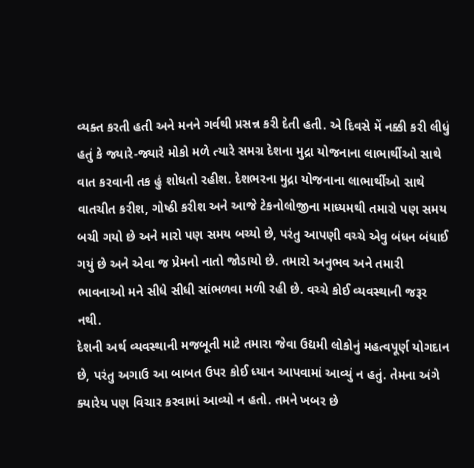વ્યક્ત કરતી હતી અને મનને ગર્વથી પ્રસન્ન કરી દેતી હતી. એ દિવસે મેં નક્કી કરી લીધું હતું કે જ્યારે-જ્યારે મોકો મળે ત્યારે સમગ્ર દેશના મુદ્રા યોજનાના લાભાર્થીઓ સાથે વાત કરવાની તક હું શોધતો રહીશ. દેશભરના મુદ્રા યોજનાના લાભાર્થીઓ સાથે વાતચીત કરીશ, ગોષ્ઠી કરીશ અને આજે ટેકનોલોજીના માધ્યમથી તમારો પણ સમય બચી ગયો છે અને મારો પણ સમય બચ્યો છે, પરંતુ આપણી વચ્ચે એવુ બંધન બંધાઈ ગયું છે અને એવા જ પ્રેમનો નાતો જોડાયો છે. તમારો અનુભવ અને તમારી ભાવનાઓ મને સીધે સીધી સાંભળવા મળી રહી છે. વચ્ચે કોઈ વ્યવસ્થાની જરૂર નથી.
દેશની અર્થ વ્યવસ્થાની મજબૂતી માટે તમારા જેવા ઉદ્યમી લોકોનું મહત્વપૂર્ણ યોગદાન છે, પરંતુ અગાઉ આ બાબત ઉપર કોઈ ધ્યાન આપવામાં આવ્યું ન હતું. તેમના અંગે ક્યારેય પણ વિચાર કરવામાં આવ્યો ન હતો. તમને ખબર છે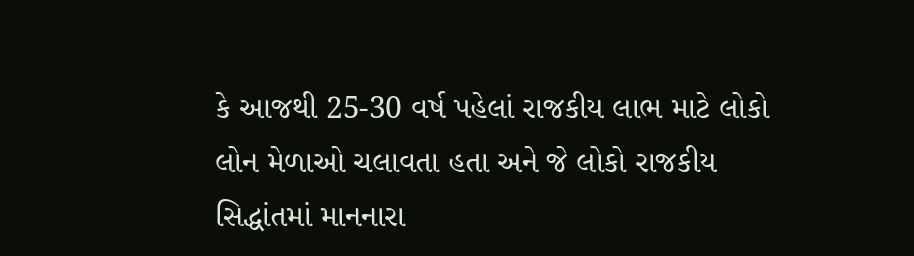કે આજથી 25-30 વર્ષ પહેલાં રાજકીય લાભ માટે લોકો લોન મેળાઓ ચલાવતા હતા અને જે લોકો રાજકીય સિદ્ધાંતમાં માનનારા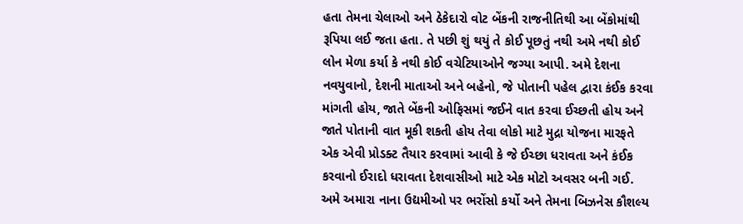હતા તેમના ચેલાઓ અને ઠેકેદારો વોટ બેંકની રાજનીતિથી આ બેંકોમાંથી રૂપિયા લઈ જતા હતા. તે પછી શું થયું તે કોઈ પૂછતું નથી અમે નથી કોઈ લોન મેળા કર્યા કે નથી કોઈ વચેટિયાઓને જગ્યા આપી. અમે દેશના નવયુવાનો, દેશની માતાઓ અને બહેનો, જે પોતાની પહેલ દ્વારા કંઈક કરવા માંગતી હોય, જાતે બેંકની ઓફિસમાં જઈને વાત કરવા ઈચ્છતી હોય અને જાતે પોતાની વાત મૂકી શકતી હોય તેવા લોકો માટે મુદ્રા યોજના મારફતે એક એવી પ્રોડક્ટ તૈયાર કરવામાં આવી કે જે ઈચ્છા ધરાવતા અને કંઈક કરવાનો ઈરાદો ધરાવતા દેશવાસીઓ માટે એક મોટો અવસર બની ગઈ. અમે અમારા નાના ઉદ્યમીઓ પર ભરોંસો કર્યો અને તેમના બિઝનેસ કૌશલ્ય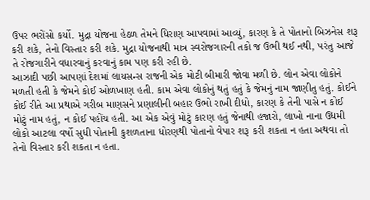ઉપર ભરોંસો કર્યો. મુદ્રા યોજના હેઠળ તેમને ધિરાણ આપવામાં આવ્યું, કારણ કે તે પોતાનો બિઝનેસ શરૂ કરી શકે, તેનો વિસ્તાર કરી શકે. મુદ્રા યોજનાથી માત્ર સ્વરોજગારની તકો જ ઉભી થઈ નથી, પરંતુ આજે તે રોજગારીને વધારવાનું કરવાનું કામ પણ કરી રહી છે.
આઝાદી પછી આપણાં દેશમાં લાયસન્સ રાજની એક મોટી બીમારી જોવા મળી છે. લોન એવા લોકોને મળતી હતી કે જેમને કોઈ ઓળખાણ હતી. કામ એવા લોકોનું થતું હતું કે જેમનું નામ જાણીતુ હતું. કોઈને કોઈ રીતે આ પ્રથાએ ગરીબ માણસને પ્રણાલીની બહાર ઉભો રાખી દીધો, કારણ કે તેની પાસે ન કોઈ મોટું નામ હતું, ન કોઈ પહોંચ હતી. આ એક એવું મોટું કારણ હતું જેનાથી હજારો, લાખો નાના ઉદ્યમી લોકો આટલા વર્ષો સુધી પોતાની કુશળતાના ધોરણથી પોતાનો વેપાર શરૂ કરી શકતા ન હતા અથવા તો તેનો વિસ્તાર કરી શકતા ન હતા.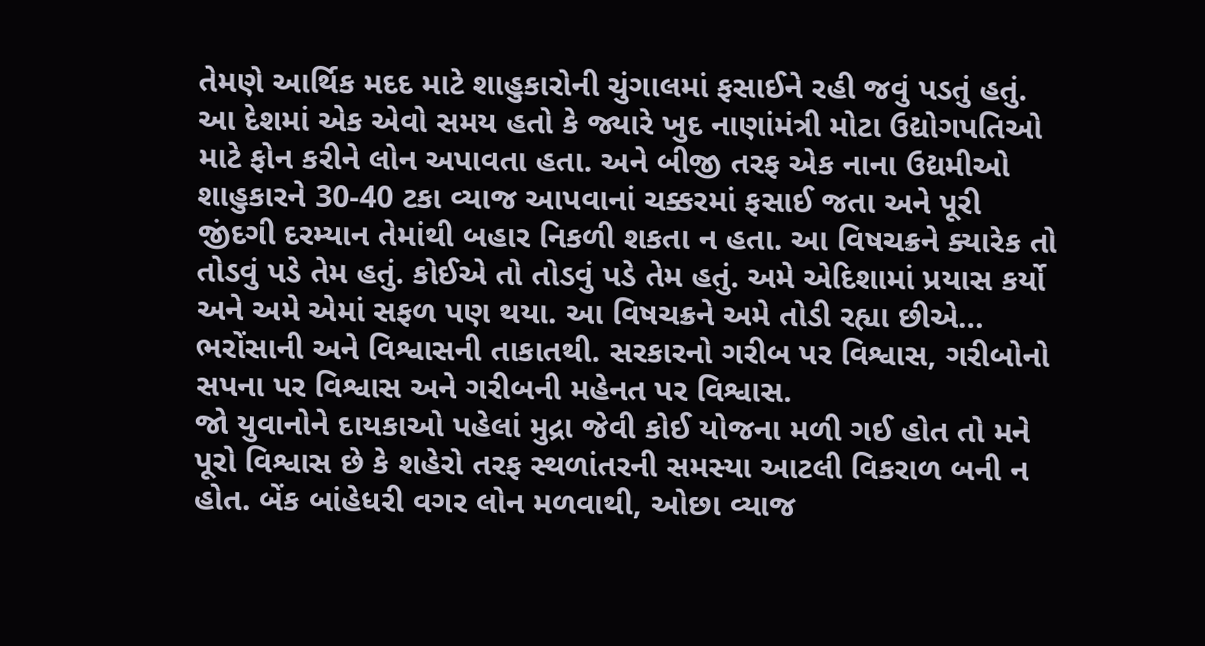તેમણે આર્થિક મદદ માટે શાહુકારોની ચુંગાલમાં ફસાઈને રહી જવું પડતું હતું.
આ દેશમાં એક એવો સમય હતો કે જ્યારે ખુદ નાણાંમંત્રી મોટા ઉદ્યોગપતિઓ માટે ફોન કરીને લોન અપાવતા હતા. અને બીજી તરફ એક નાના ઉદ્યમીઓ શાહુકારને 30-40 ટકા વ્યાજ આપવાનાં ચક્કરમાં ફસાઈ જતા અને પૂરી જીંદગી દરમ્યાન તેમાંથી બહાર નિકળી શકતા ન હતા. આ વિષચક્રને ક્યારેક તો તોડવું પડે તેમ હતું. કોઈએ તો તોડવું પડે તેમ હતું. અમે એદિશામાં પ્રયાસ કર્યો અને અમે એમાં સફળ પણ થયા. આ વિષચક્રને અમે તોડી રહ્યા છીએ… ભરોંસાની અને વિશ્વાસની તાકાતથી. સરકારનો ગરીબ પર વિશ્વાસ, ગરીબોનો સપના પર વિશ્વાસ અને ગરીબની મહેનત પર વિશ્વાસ.
જો યુવાનોને દાયકાઓ પહેલાં મુદ્રા જેવી કોઈ યોજના મળી ગઈ હોત તો મને પૂરો વિશ્વાસ છે કે શહેરો તરફ સ્થળાંતરની સમસ્યા આટલી વિકરાળ બની ન હોત. બેંક બાંહેધરી વગર લોન મળવાથી, ઓછા વ્યાજ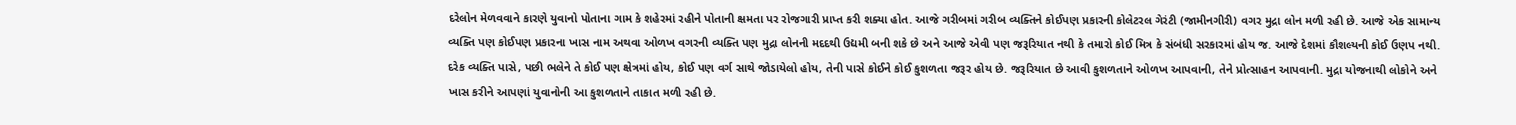દરેલોન મેળવવાને કારણે યુવાનો પોતાના ગામ કે શહેરમાં રહીને પોતાની ક્ષમતા પર રોજગારી પ્રાપ્ત કરી શક્યા હોત. આજે ગરીબમાં ગરીબ વ્યક્તિને કોઈપણ પ્રકારની કોલેટરલ ગેરંટી (જામીનગીરી) વગર મુદ્રા લોન મળી રહી છે. આજે એક સામાન્ય વ્યક્તિ પણ કોઈપણ પ્રકારના ખાસ નામ અથવા ઓળખ વગરની વ્યક્તિ પણ મુદ્રા લોનની મદદથી ઉદ્યમી બની શકે છે અને આજે એવી પણ જરૂરિયાત નથી કે તમારો કોઈ મિત્ર કે સંબંધી સરકારમાં હોય જ. આજે દેશમાં કૌશલ્યની કોઈ ઉણપ નથી. દરેક વ્યક્તિ પાસે, પછી ભલેને તે કોઈ પણ ક્ષેત્રમાં હોય, કોઈ પણ વર્ગ સાથે જોડાયેલો હોય, તેની પાસે કોઈને કોઈ કુશળતા જરૂર હોય છે. જરૂરિયાત છે આવી કુશળતાને ઓળખ આપવાની, તેને પ્રોત્સાહન આપવાની. મુદ્રા યોજનાથી લોકોને અને ખાસ કરીને આપણાં યુવાનોની આ કુશળતાને તાકાત મળી રહી છે.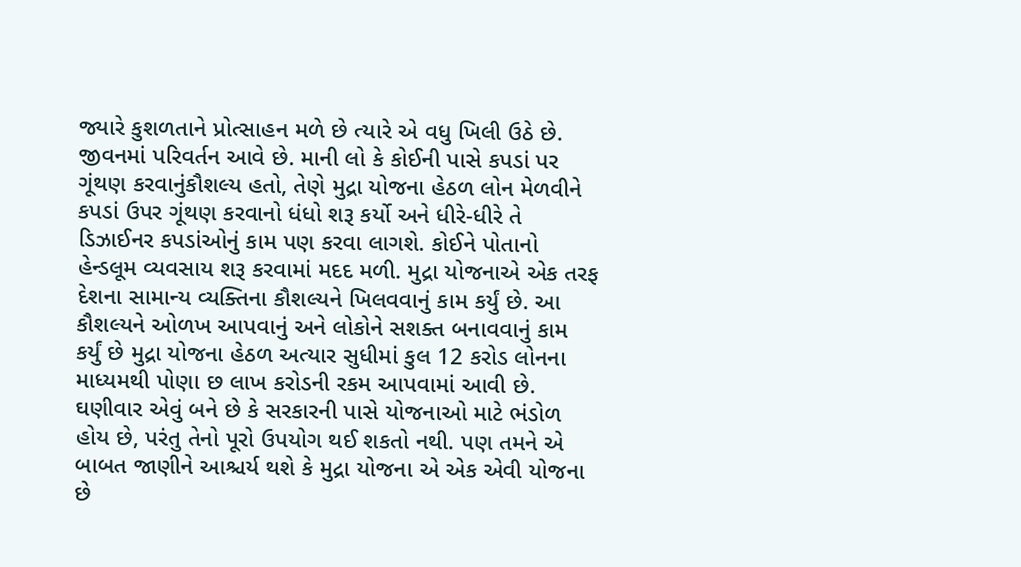જ્યારે કુશળતાને પ્રોત્સાહન મળે છે ત્યારે એ વધુ ખિલી ઉઠે છે. જીવનમાં પરિવર્તન આવે છે. માની લો કે કોઈની પાસે કપડાં પર ગૂંથણ કરવાનુંકૌશલ્ય હતો, તેણે મુદ્રા યોજના હેઠળ લોન મેળવીને કપડાં ઉપર ગૂંથણ કરવાનો ધંધો શરૂ કર્યો અને ધીરે-ધીરે તે ડિઝાઈનર કપડાંઓનું કામ પણ કરવા લાગશે. કોઈને પોતાનો હેન્ડલૂમ વ્યવસાય શરૂ કરવામાં મદદ મળી. મુદ્રા યોજનાએ એક તરફ દેશના સામાન્ય વ્યક્તિના કૌશલ્યને ખિલવવાનું કામ કર્યું છે. આ કૌશલ્યને ઓળખ આપવાનું અને લોકોને સશક્ત બનાવવાનું કામ કર્યું છે મુદ્રા યોજના હેઠળ અત્યાર સુધીમાં કુલ 12 કરોડ લોનના માધ્યમથી પોણા છ લાખ કરોડની રકમ આપવામાં આવી છે.
ઘણીવાર એવું બને છે કે સરકારની પાસે યોજનાઓ માટે ભંડોળ હોય છે, પરંતુ તેનો પૂરો ઉપયોગ થઈ શકતો નથી. પણ તમને એ બાબત જાણીને આશ્ચર્ય થશે કે મુદ્રા યોજના એ એક એવી યોજના છે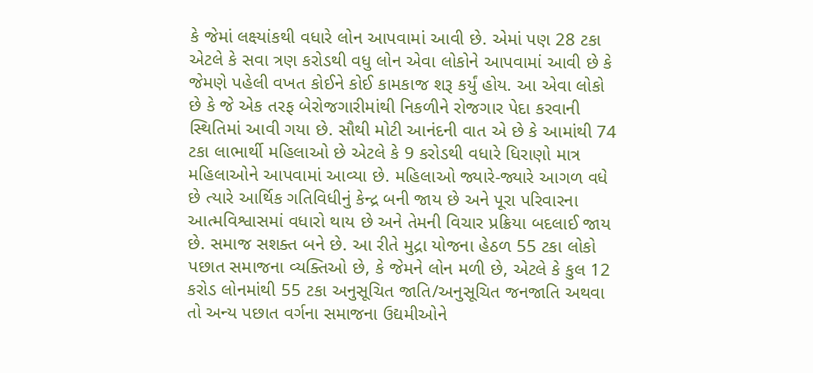કે જેમાં લક્ષ્યાંકથી વધારે લોન આપવામાં આવી છે. એમાં પણ 28 ટકા એટલે કે સવા ત્રણ કરોડથી વધુ લોન એવા લોકોને આપવામાં આવી છે કે જેમણે પહેલી વખત કોઈને કોઈ કામકાજ શરૂ કર્યું હોય. આ એવા લોકો છે કે જે એક તરફ બેરોજગારીમાંથી નિકળીને રોજગાર પેદા કરવાની સ્થિતિમાં આવી ગયા છે. સૌથી મોટી આનંદની વાત એ છે કે આમાંથી 74 ટકા લાભાર્થી મહિલાઓ છે એટલે કે 9 કરોડથી વધારે ધિરાણો માત્ર મહિલાઓને આપવામાં આવ્યા છે. મહિલાઓ જ્યારે-જ્યારે આગળ વધે છે ત્યારે આર્થિક ગતિવિધીનું કેન્દ્ર બની જાય છે અને પૂરા પરિવારના આત્મવિશ્વાસમાં વધારો થાય છે અને તેમની વિચાર પ્રક્રિયા બદલાઈ જાય છે. સમાજ સશક્ત બને છે. આ રીતે મુદ્રા યોજના હેઠળ 55 ટકા લોકો પછાત સમાજના વ્યક્તિઓ છે, કે જેમને લોન મળી છે, એટલે કે કુલ 12 કરોડ લોનમાંથી 55 ટકા અનુસૂચિત જાતિ/અનુસૂચિત જનજાતિ અથવા તો અન્ય પછાત વર્ગના સમાજના ઉદ્યમીઓને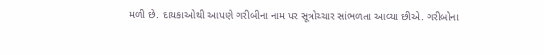મળી છે. દાયકાઓથી આપણે ગરીબીના નામ પર સૂત્રોચ્ચાર સાંભળતા આવ્યા છીએ. ગરીબોના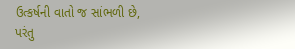ઉત્કર્ષની વાતો જ સાંભળી છે, પરંતુ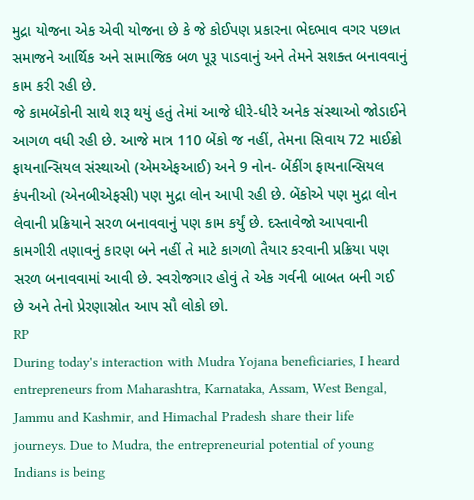મુદ્રા યોજના એક એવી યોજના છે કે જે કોઈપણ પ્રકારના ભેદભાવ વગર પછાત સમાજને આર્થિક અને સામાજિક બળ પૂરૂ પાડવાનું અને તેમને સશક્ત બનાવવાનું કામ કરી રહી છે.
જે કામબેંકોની સાથે શરૂ થયું હતું તેમાં આજે ધીરે-ધીરે અનેક સંસ્થાઓ જોડાઈને આગળ વધી રહી છે. આજે માત્ર 110 બેંકો જ નહીં, તેમના સિવાય 72 માઈક્રો ફાયનાન્સિયલ સંસ્થાઓ (એમએફઆઈ) અને 9 નોન- બેંકીંગ ફાયનાન્સિયલ કંપનીઓ (એનબીએફસી) પણ મુદ્રા લોન આપી રહી છે. બેંકોએ પણ મુદ્રા લોન લેવાની પ્રક્રિયાને સરળ બનાવવાનું પણ કામ કર્યું છે. દસ્તાવેજો આપવાની કામગીરી તણાવનું કારણ બને નહીં તે માટે કાગળો તૈયાર કરવાની પ્રક્રિયા પણ સરળ બનાવવામાં આવી છે. સ્વરોજગાર હોવું તે એક ગર્વની બાબત બની ગઈ છે અને તેનો પ્રેરણાસ્રોત આપ સૌ લોકો છો.
RP
During today's interaction with Mudra Yojana beneficiaries, I heard entrepreneurs from Maharashtra, Karnataka, Assam, West Bengal, Jammu and Kashmir, and Himachal Pradesh share their life journeys. Due to Mudra, the entrepreneurial potential of young Indians is being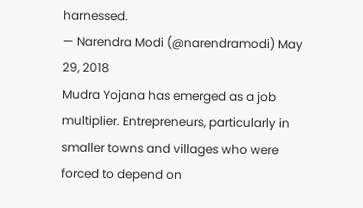harnessed.
— Narendra Modi (@narendramodi) May 29, 2018
Mudra Yojana has emerged as a job multiplier. Entrepreneurs, particularly in smaller towns and villages who were forced to depend on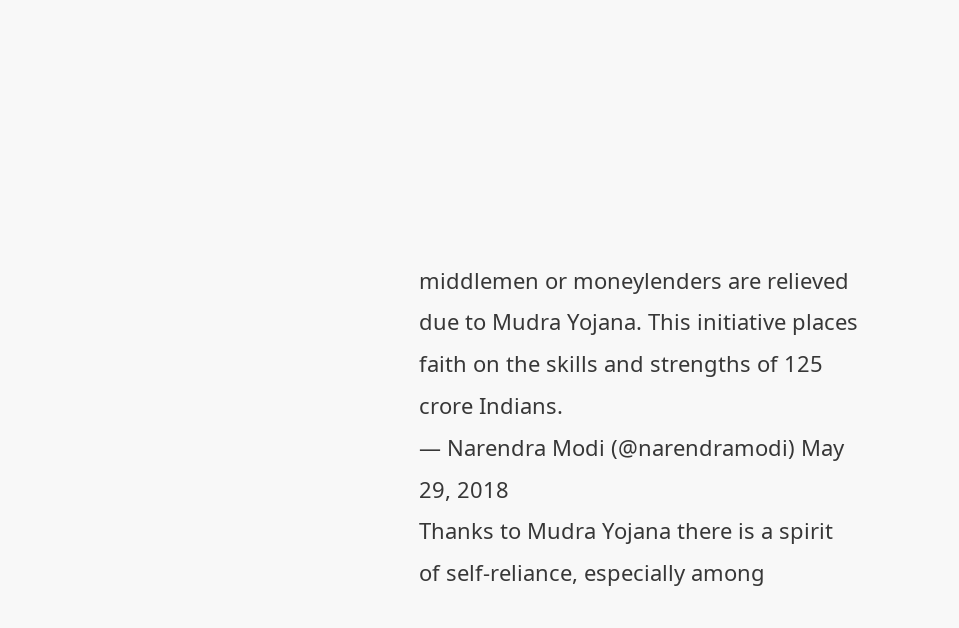middlemen or moneylenders are relieved due to Mudra Yojana. This initiative places faith on the skills and strengths of 125 crore Indians.
— Narendra Modi (@narendramodi) May 29, 2018
Thanks to Mudra Yojana there is a spirit of self-reliance, especially among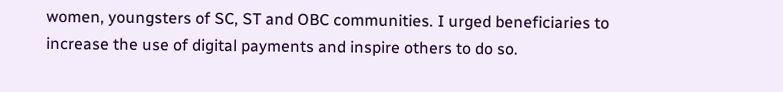women, youngsters of SC, ST and OBC communities. I urged beneficiaries to increase the use of digital payments and inspire others to do so.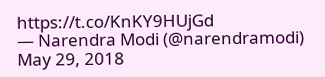https://t.co/KnKY9HUjGd
— Narendra Modi (@narendramodi) May 29, 2018